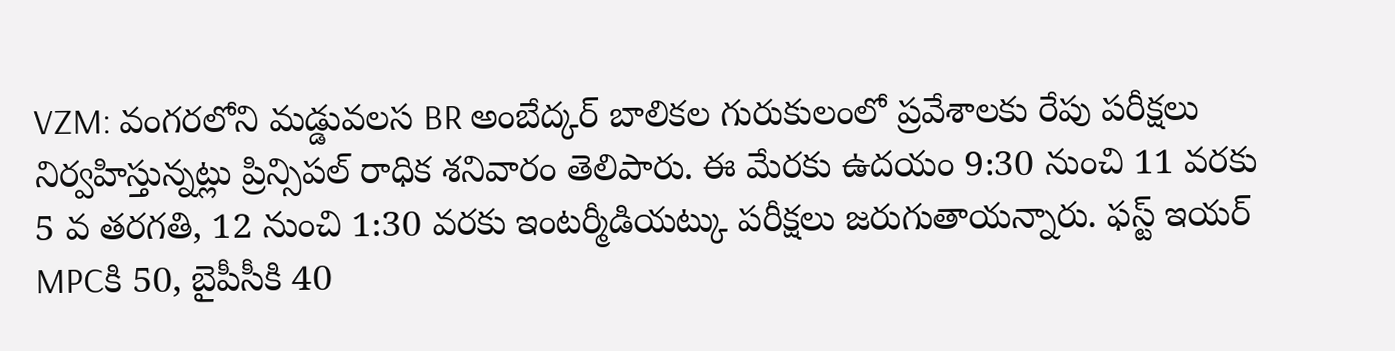VZM: వంగరలోని మడ్డువలస BR అంబేద్కర్ బాలికల గురుకులంలో ప్రవేశాలకు రేపు పరీక్షలు నిర్వహిస్తున్నట్లు ప్రిన్సిపల్ రాధిక శనివారం తెలిపారు. ఈ మేరకు ఉదయం 9:30 నుంచి 11 వరకు 5 వ తరగతి, 12 నుంచి 1:30 వరకు ఇంటర్మీడియట్కు పరీక్షలు జరుగుతాయన్నారు. ఫస్ట్ ఇయర్ MPCకి 50, బైపీసీకి 40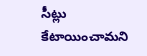సీట్లు కేటాయించామని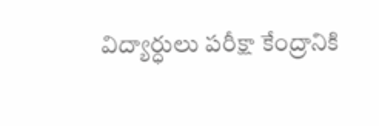విద్యార్ధులు పరీక్షా కేంద్రానికి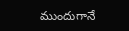ముందుగానే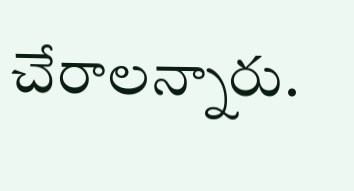చేరాలన్నారు.